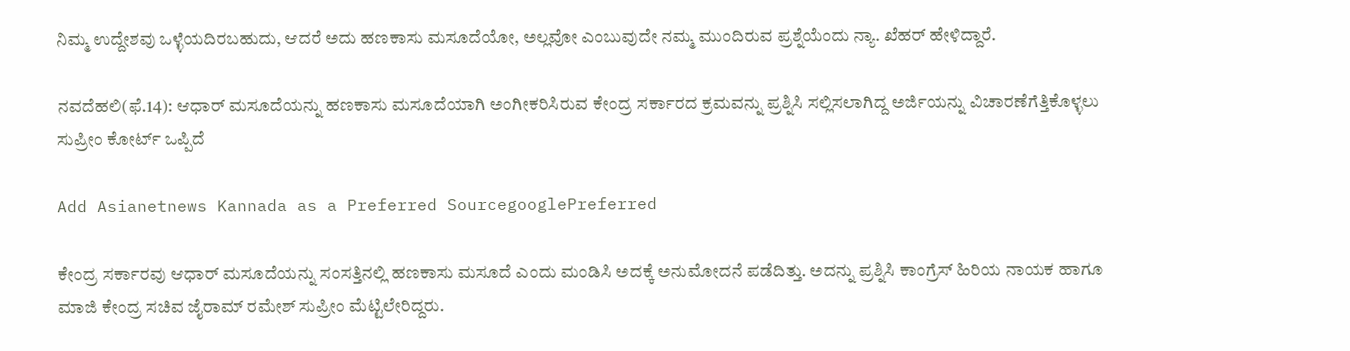ನಿಮ್ಮ ಉದ್ದೇಶವು ಒಳ್ಳೆಯದಿರಬಹುದು, ಆದರೆ ಅದು ಹಣಕಾಸು ಮಸೂದೆಯೋ, ಅಲ್ಲವೋ ಎಂಬುವುದೇ ನಮ್ಮ ಮುಂದಿರುವ ಪ್ರಶ್ನೆಯೆಂದು ನ್ಯಾ. ಖೆಹರ್ ಹೇಳಿದ್ದಾರೆ.

ನವದೆಹಲಿ(ಫೆ.14): ಆಧಾರ್ ಮಸೂದೆಯನ್ನು ಹಣಕಾಸು ಮಸೂದೆಯಾಗಿ ಅಂಗೀಕರಿಸಿರುವ ಕೇಂದ್ರ ಸರ್ಕಾರದ ಕ್ರಮವನ್ನು ಪ್ರಶ್ನಿಸಿ ಸಲ್ಲಿಸಲಾಗಿದ್ದ ಅರ್ಜಿಯನ್ನು ವಿಚಾರಣೆಗೆತ್ತಿಕೊಳ್ಳಲು ಸುಪ್ರೀಂ ಕೋರ್ಟ್ ಒಪ್ಪಿದೆ

Add Asianetnews Kannada as a Preferred SourcegooglePreferred

ಕೇಂದ್ರ ಸರ್ಕಾರವು ಆಧಾರ್ ಮಸೂದೆಯನ್ನು ಸಂಸತ್ತಿನಲ್ಲಿ ಹಣಕಾಸು ಮಸೂದೆ ಎಂದು ಮಂಡಿಸಿ ಅದಕ್ಕೆ ಅನುಮೋದನೆ ಪಡೆದಿತ್ತು. ಅದನ್ನು ಪ್ರಶ್ನಿಸಿ ಕಾಂಗ್ರೆಸ್ ಹಿರಿಯ ನಾಯಕ ಹಾಗೂ ಮಾಜಿ ಕೇಂದ್ರ ಸಚಿವ ಜೈರಾಮ್ ರಮೇಶ್ ಸುಪ್ರೀಂ ಮೆಟ್ಟಿಲೇರಿದ್ದರು.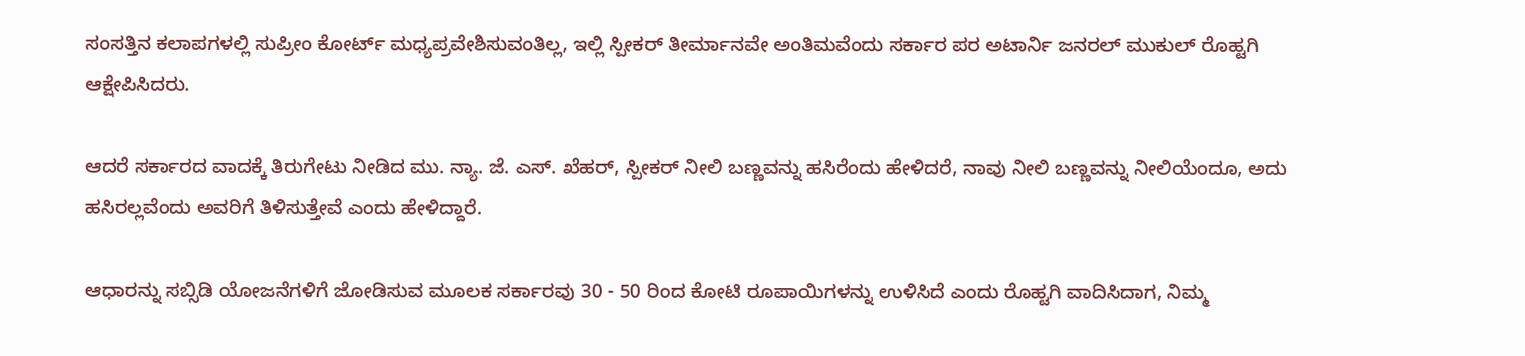ಸಂಸತ್ತಿನ ಕಲಾಪಗಳಲ್ಲಿ ಸುಪ್ರೀಂ ಕೋರ್ಟ್ ಮಧ್ಯಪ್ರವೇಶಿಸುವಂತಿಲ್ಲ, ಇಲ್ಲಿ ಸ್ಪೀಕರ್ ತೀರ್ಮಾನವೇ ಅಂತಿಮವೆಂದು ಸರ್ಕಾರ ಪರ ಅಟಾರ್ನಿ ಜನರಲ್ ಮುಕುಲ್ ರೊಹ್ಟಗಿ ಆಕ್ಷೇಪಿಸಿದರು.

ಆದರೆ ಸರ್ಕಾರದ ವಾದಕ್ಕೆ ತಿರುಗೇಟು ನೀಡಿದ ಮು. ನ್ಯಾ. ಜೆ. ಎಸ್. ಖೆಹರ್, ಸ್ಪೀಕರ್ ನೀಲಿ ಬಣ್ಣವನ್ನು ಹಸಿರೆಂದು ಹೇಳಿದರೆ, ನಾವು ನೀಲಿ ಬಣ್ಣವನ್ನು ನೀಲಿಯೆಂದೂ, ಅದು ಹಸಿರಲ್ಲವೆಂದು ಅವರಿಗೆ ತಿಳಿಸುತ್ತೇವೆ ಎಂದು ಹೇಳಿದ್ದಾರೆ.

ಆಧಾರನ್ನು ಸಬ್ಸಿಡಿ ಯೋಜನೆಗಳಿಗೆ ಜೋಡಿಸುವ ಮೂಲಕ ಸರ್ಕಾರವು 30 - 50 ರಿಂದ ಕೋಟಿ ರೂಪಾಯಿಗಳನ್ನು ಉಳಿಸಿದೆ ಎಂದು ರೊಹ್ಟಗಿ ವಾದಿಸಿದಾಗ, ನಿಮ್ಮ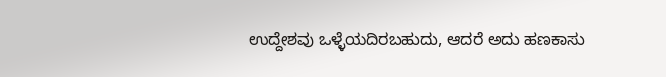ಉದ್ದೇಶವು ಒಳ್ಳೆಯದಿರಬಹುದು, ಆದರೆ ಅದು ಹಣಕಾಸು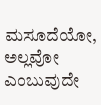ಮಸೂದೆಯೋ, ಅಲ್ಲವೋ ಎಂಬುವುದೇ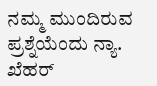ನಮ್ಮ ಮುಂದಿರುವ ಪ್ರಶ್ನೆಯೆಂದು ನ್ಯಾ. ಖೆಹರ್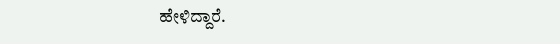ಹೇಳಿದ್ದಾರೆ.